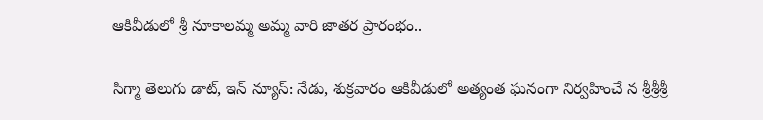ఆకివీడులో శ్రీ నూకాలమ్మ అమ్మ వారి జాతర ప్రారంభం..

సిగ్మా తెలుగు డాట్, ఇన్ న్యూస్: నేడు, శుక్రవారం ఆకివీడులో అత్యంత ఘనంగా నిర్వహించే న శ్రీశ్రీశ్రీ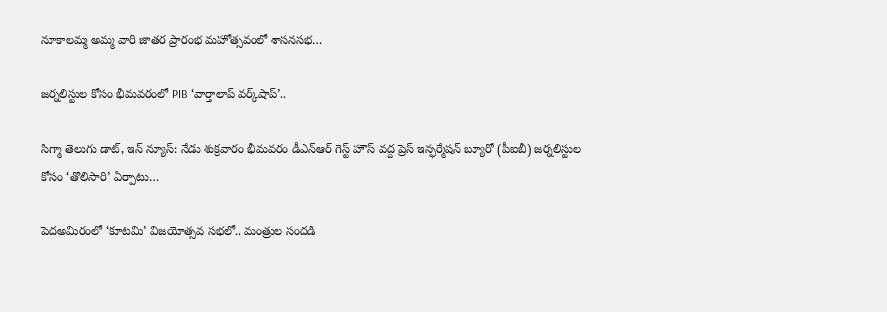నూకాలమ్మ అమ్మ వారి జాతర ప్రారంభ మహోత్సవంలో శాసనసభ…

జర్నలిస్టుల కోసం భీమవరంలో PIB ‘వార్తాలాప్ వర్క్‌షాప్‌’..

సిగ్మా తెలుగు డాట్, ఇన్ న్యూస్: నేడు శుక్రవారం భీమవరం డీఎన్ఆర్ గెస్ట్ హౌస్ వద్ద ప్రెస్ ఇన్ఫర్మేషన్ బ్యూరో (పీఐబీ) జర్నలిస్టుల కోసం ‘తొలిసారి’ ఏర్పాటు…

పెదఅమిరంలో ‘కూటమి’ విజయోత్సవ సభలో.. మంత్రుల సందడి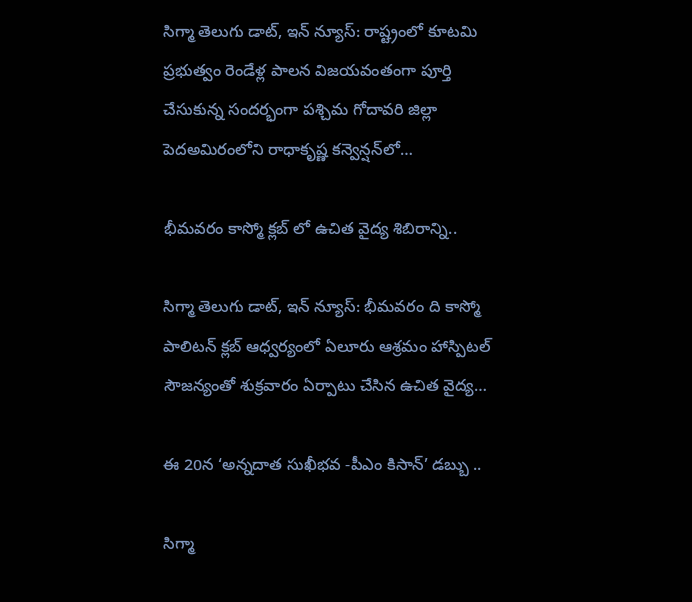సిగ్మా తెలుగు డాట్, ఇన్ న్యూస్: రాష్ట్రంలో కూటమి ప్రభుత్వం రెండేళ్ల పాలన విజయవంతంగా పూర్తి చేసుకున్న సందర్భంగా పశ్చిమ గోదావరి జిల్లా పెదఅమిరంలోని రాధాకృష్ణ కన్వెన్షన్‌లో…

భీమవరం కాస్మో క్లబ్ లో ఉచిత వైద్య శిబిరాన్ని..

సిగ్మా తెలుగు డాట్, ఇన్ న్యూస్: భీమవరం ది కాస్మో పాలిటన్ క్లబ్ ఆధ్వర్యంలో ఏలూరు ఆశ్రమం హాస్పిటల్ సౌజన్యంతో శుక్రవారం ఏర్పాటు చేసిన ఉచిత వైద్య…

ఈ 20న ‘అన్నదాత సుఖీభవ -పీఎం కిసాన్’ డబ్బు ..

సిగ్మా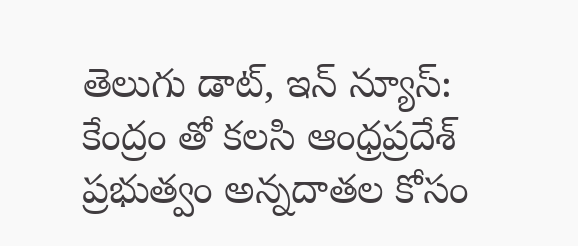తెలుగు డాట్, ఇన్ న్యూస్: కేంద్రం తో కలసి ఆంధ్రప్రదేశ్ ప్రభుత్వం అన్నదాతల కోసం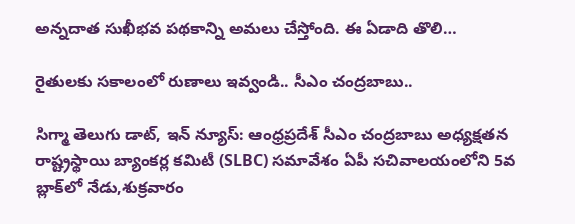అన్నదాత సుఖీభవ పథకాన్ని అమలు చేస్తోంది. ఈ ఏడాది తొలి…

రైతులకు సకాలంలో రుణాలు ఇవ్వండి.. సీఎం చంద్రబాబు..

సిగ్మా తెలుగు డాట్, ఇన్ న్యూస్: ఆంధ్రప్రదేశ్ సీఎం చంద్రబాబు అధ్యక్షతన రాష్ట్రస్థాయి బ్యాంకర్ల కమిటీ (SLBC) సమావేశం ఏపీ సచివాలయంలోని 5వ బ్లాక్‌లో నేడు,శుక్రవారం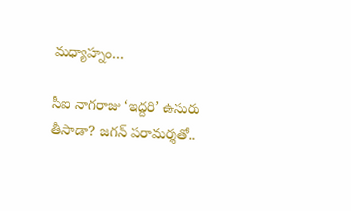మధ్యాహ్నం…

సీఐ నాగరాజు ‘ఇద్దరి’ ఉసురు తీసాడా? జగన్ పరామర్శతో..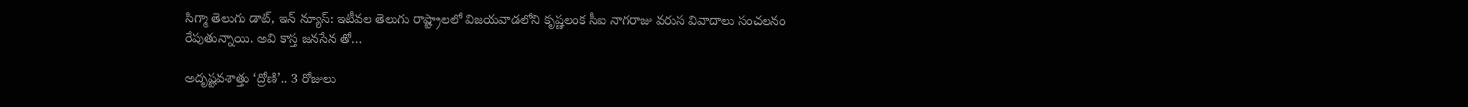సిగ్మా తెలుగు డాట్, ఇన్ న్యూస్: ఇటీవల తెలుగు రాష్ట్రాలలో విజయవాడలోని కృష్ణలంక సీఐ నాగరాజు వరుస వివాదాలు సంచలనం రేపుతున్నాయి. అవి కాస్త జనసేన తో…

అదృష్టవశాత్తు ‘ద్రోణి’.. 3 రోజులు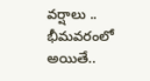వర్షాలు .. భీమవరంలో అయితే..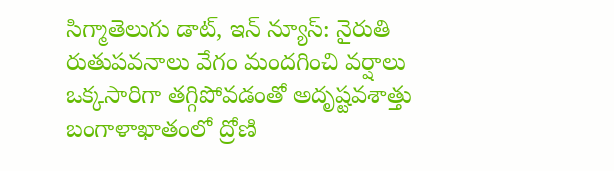సిగ్మాతెలుగు డాట్, ఇన్ న్యూస్: నైరుతి రుతుపవనాలు వేగం మందగించి వర్షాలు ఒక్కసారిగా తగ్గిపోవడంతో అదృష్టవశాత్తు బంగాళాఖాతంలో ద్రోణి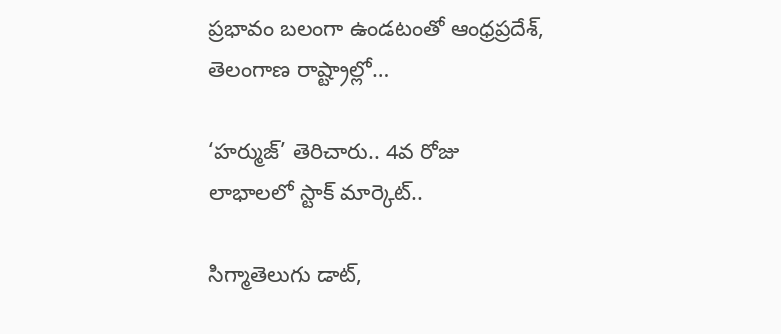ప్రభావం బలంగా ఉండటంతో ఆంధ్రప్రదేశ్, తెలంగాణ రాష్ట్రాల్లో…

‘హర్ముజ్’ తెరిచారు.. 4వ రోజు లాభాలలో స్టాక్ మార్కెట్..

సిగ్మాతెలుగు డాట్,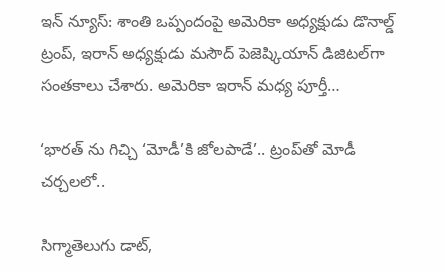ఇన్ న్యూస్: శాంతి ఒప్పందంపై అమెరికా అధ్యక్షుడు డొనాల్డ్ ట్రంప్, ఇరాన్ అధ్యక్షుడు మసౌద్ పెజెష్కియాన్ డిజిటల్‌గా సంతకాలు చేశారు. అమెరికా ఇరాన్ మధ్య పూర్తీ…

‘భారత్ ను గిచ్చి ‘మోడీ’కి జోలపాడే’.. ట్రంప్‌తో మోడీ చర్చలలో..

సిగ్మాతెలుగు డాట్,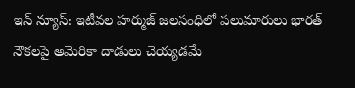ఇన్ న్యూస్: ఇటీవల హర్ముజ్ జలసంధిలో పలుమారులు భారత్ నౌకలపై అమెరికా దాడులు చెయ్యడమే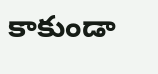కాకుండా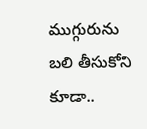ముగ్గురును బలి తీసుకోని కూడా..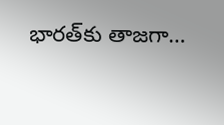భారత్‌కు తాజగా…